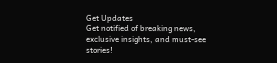Get Updates
Get notified of breaking news, exclusive insights, and must-see stories!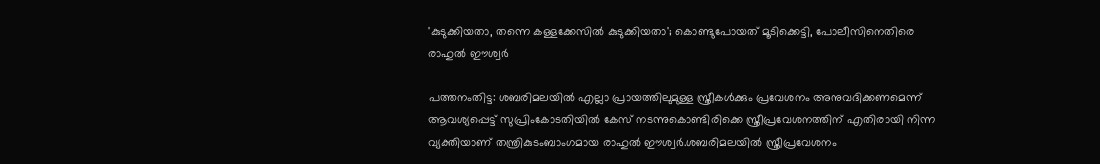'കുടുക്കിയതാ, തന്നെ കള്ളക്കേസില്‍ കുടുക്കിയതാ'; കൊണ്ടുപോയത് മൂടിക്കെട്ടി, പോലീസിനെതിരെ രാഹുല്‍ ഈശ്വർ

പത്തനംതിട്ട: ശബരിമലയില്‍ എല്ലാ പ്രായത്തിലുമുള്ള സ്ത്രീകള്‍ക്കും പ്രവേശനം അനുവദിക്കണമെന്ന് ആവശ്യപ്പെട്ട് സുപ്രിംകോടതിയില്‍ കേസ് നടന്നുകൊണ്ടിരിക്കെ സ്ത്രീപ്രവേശനത്തിന് എതിരായി നിന്ന വ്യക്തിയാണ് തന്ത്രികുടംബാംഗമായ രാഹുല്‍ ഈശ്വര്‍.ശബരിമലയില്‍ സ്ത്രീപ്രവേശനം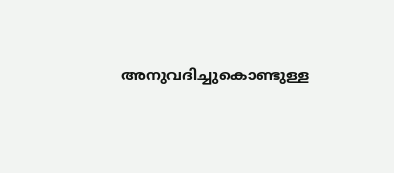അനുവദിച്ചുകൊണ്ടുള്ള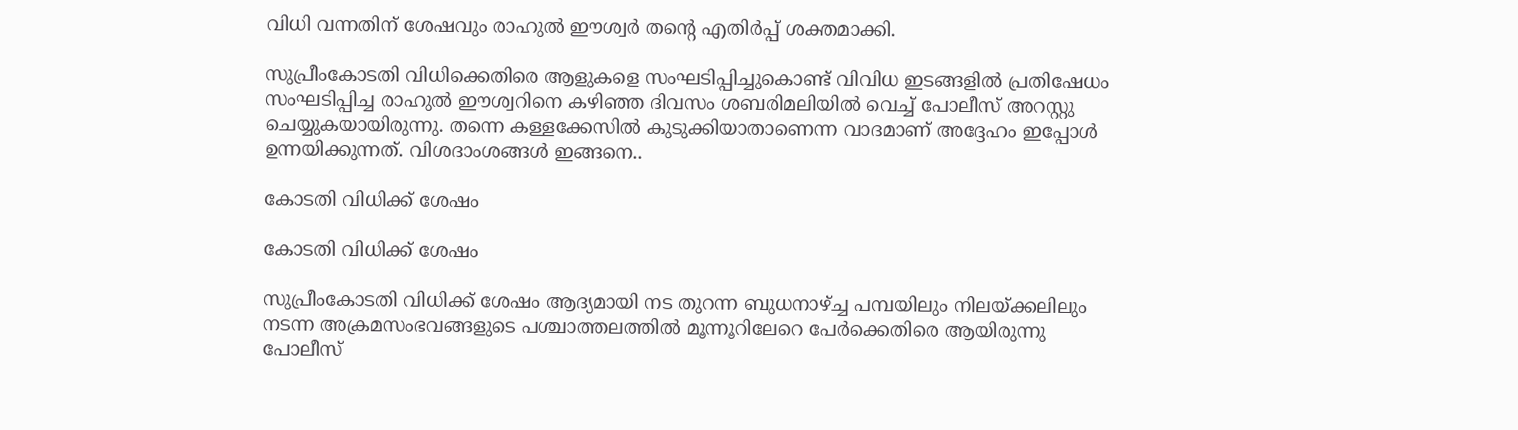വിധി വന്നതിന് ശേഷവും രാഹുല്‍ ഈശ്വര്‍ തന്റെ എതിര്‍പ്പ് ശക്തമാക്കി.

സുപ്രീംകോടതി വിധിക്കെതിരെ ആളുകളെ സംഘടിപ്പിച്ചുകൊണ്ട് വിവിധ ഇടങ്ങളില്‍ പ്രതിഷേധം സംഘടിപ്പിച്ച രാഹുല്‍ ഈശ്വറിനെ കഴിഞ്ഞ ദിവസം ശബരിമലിയില്‍ വെച്ച് പോലീസ് അറസ്റ്റു ചെയ്യുകയായിരുന്നു. തന്നെ കള്ളക്കേസില്‍ കുടുക്കിയാതാണെന്ന വാദമാണ് അദ്ദേഹം ഇപ്പോള്‍ ഉന്നയിക്കുന്നത്. വിശദാംശങ്ങള്‍ ഇങ്ങനെ..

കോടതി വിധിക്ക് ശേഷം

കോടതി വിധിക്ക് ശേഷം

സുപ്രീംകോടതി വിധിക്ക് ശേഷം ആദ്യമായി നട തുറന്ന ബുധനാഴ്ച്ച പമ്പയിലും നിലയ്ക്കലിലും നടന്ന അക്രമസംഭവങ്ങളുടെ പശ്ചാത്തലത്തില്‍ മൂന്നൂറിലേറെ പേര്‍ക്കെതിരെ ആയിരുന്നു പോലീസ്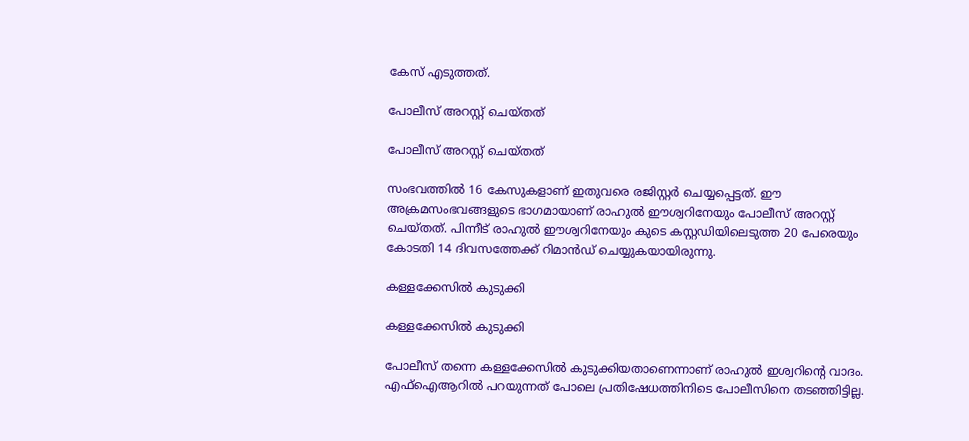കേസ് എടുത്തത്.

പോലീസ് അറസ്റ്റ് ചെയ്തത്

പോലീസ് അറസ്റ്റ് ചെയ്തത്

സംഭവത്തില്‍ 16 കേസുകളാണ് ഇതുവരെ രജിസ്റ്റര്‍ ചെയ്യപ്പെട്ടത്. ഈ അക്രമസംഭവങ്ങളുടെ ഭാഗമായാണ് രാഹുല്‍ ഈശ്വറിനേയും പോലീസ് അറസ്റ്റ് ചെയ്തത്. പിന്നീട് രാഹുല്‍ ഈശ്വറിനേയും കുടെ കസ്റ്റഡിയിലെടുത്ത 20 പേരെയും കോടതി 14 ദിവസത്തേക്ക് റിമാന്‍ഡ് ചെയ്യുകയായിരുന്നു.

കള്ളക്കേസില്‍ കുടുക്കി

കള്ളക്കേസില്‍ കുടുക്കി

പോലീസ് തന്നെ കള്ളക്കേസില്‍ കുടുക്കിയതാണെന്നാണ് രാഹുല്‍ ഇശ്വറിന്റെ വാദം. എഫ്‌ഐആറില്‍ പറയുന്നത് പോലെ പ്രതിഷേധത്തിനിടെ പോലീസിനെ തടഞ്ഞിട്ടില്ല.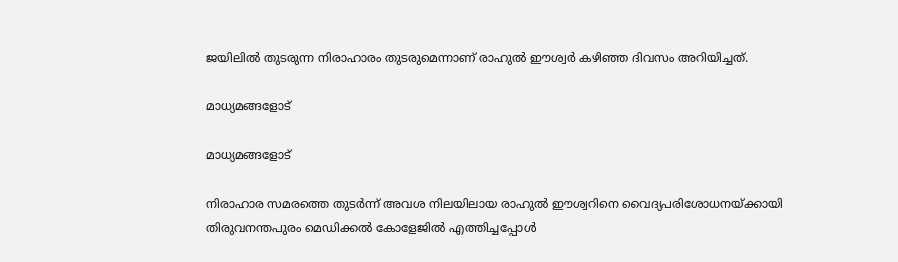ജയിലില്‍ തുടരുന്ന നിരാഹാരം തുടരുമെന്നാണ് രാഹുല്‍ ഈശ്വര്‍ കഴിഞ്ഞ ദിവസം അറിയിച്ചത്.

മാധ്യമങ്ങളോട്

മാധ്യമങ്ങളോട്

നിരാഹാര സമരത്തെ തുടര്‍ന്ന് അവശ നിലയിലായ രാഹുല്‍ ഈശ്വറിനെ വൈദ്യപരിശോധനയ്ക്കായി തിരുവനന്തപുരം മെഡിക്കല്‍ കോളേജില്‍ എത്തിച്ചപ്പോള്‍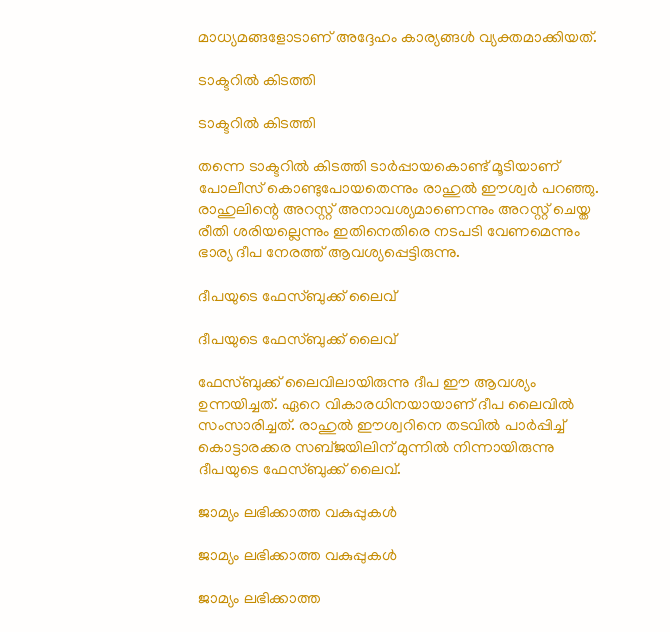മാധ്യമങ്ങളോടാണ് അദ്ദേഹം കാര്യങ്ങള്‍ വ്യക്തമാക്കിയത്.

ടാക്ടറില്‍ കിടത്തി

ടാക്ടറില്‍ കിടത്തി

തന്നെ ടാക്ടറില്‍ കിടത്തി ടാര്‍പ്പായകൊണ്ട് മൂടിയാണ് പോലീസ് കൊണ്ടുപോയതെന്നും രാഹുല്‍ ഈശ്വര്‍ പറഞ്ഞു. രാഹുലിന്റെ അറസ്റ്റ് അനാവശ്യമാണെന്നും അറസ്റ്റ് ചെയ്ത രീതി ശരിയല്ലെന്നും ഇതിനെതിരെ നടപടി വേണമെന്നും ഭാര്യ ദീപ നേരത്ത് ആവശ്യപ്പെട്ടിരുന്നു.

ദീപയുടെ ഫേസ്ബുക്ക് ലൈവ്

ദീപയുടെ ഫേസ്ബുക്ക് ലൈവ്

ഫേസ്ബുക്ക് ലൈവിലായിരുന്നു ദീപ ഈ ആവശ്യം ഉന്നയിച്ചത്. ഏറെ വികാരധിനയായാണ് ദീപ ലൈവില്‍ സംസാരിച്ചത്. രാഹുല്‍ ഈശ്വറിനെ തടവില്‍ പാര്‍പ്പിച്ച് കൊട്ടാരക്കര സബ്ജയിലിന് മുന്നില്‍ നിന്നായിരുന്നു ദീപയുടെ ഫേസ്ബുക്ക് ലൈവ്.

ജാമ്യം ലഭിക്കാത്ത വകുപ്പുകള്‍

ജാമ്യം ലഭിക്കാത്ത വകുപ്പുകള്‍

ജാമ്യം ലഭിക്കാത്ത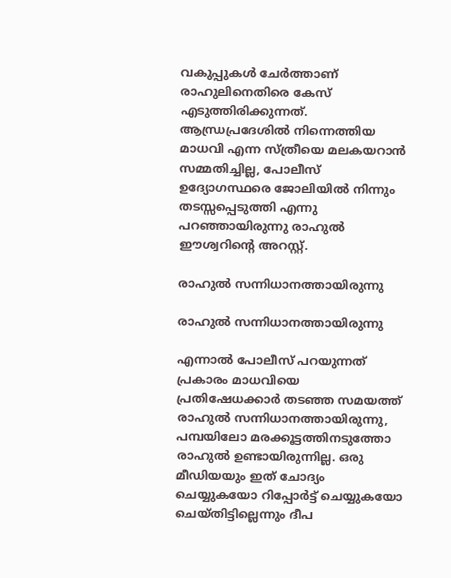വകുപ്പുകള്‍ ചേര്‍ത്താണ് രാഹുലിനെതിരെ കേസ് എടുത്തിരിക്കുന്നത്. ആന്ധ്രപ്രദേശില്‍ നിന്നെത്തിയ മാധവി എന്ന സ്ത്രീയെ മലകയറാന്‍ സമ്മതിച്ചില്ല, പോലീസ് ഉദ്യോഗസ്ഥരെ ജോലിയില്‍ നിന്നും തടസ്സപ്പെടുത്തി എന്നു പറഞ്ഞായിരുന്നു രാഹുല്‍ ഈശ്വറിന്റെ അറസ്റ്റ്.

രാഹുല്‍ സന്നിധാനത്തായിരുന്നു

രാഹുല്‍ സന്നിധാനത്തായിരുന്നു

എന്നാല്‍ പോലീസ് പറയുന്നത് പ്രകാരം മാധവിയെ പ്രതിഷേധക്കാര്‍ തടഞ്ഞ സമയത്ത് രാഹുല്‍ സന്നിധാനത്തായിരുന്നു, പമ്പയിലോ മരക്കൂട്ടത്തിനടുത്തോ രാഹുല്‍ ഉണ്ടായിരുന്നില്ല. ഒരു മീഡിയയും ഇത് ചോദ്യം ചെയ്യുകയോ റിപ്പോര്‍ട്ട് ചെയ്യുകയോ ചെയ്തിട്ടില്ലെന്നും ദീപ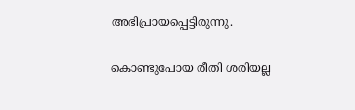അഭിപ്രായപ്പെട്ടിരുന്നു.

കൊണ്ടുപോയ രീതി ശരിയല്ല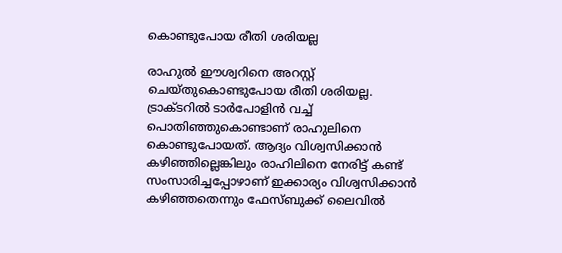കൊണ്ടുപോയ രീതി ശരിയല്ല

രാഹുല്‍ ഈശ്വറിനെ അറസ്റ്റ് ചെയ്തുകൊണ്ടുപോയ രീതി ശരിയല്ല. ട്രാക്ടറില്‍ ടാര്‍പോളിന്‍ വച്ച് പൊതിഞ്ഞുകൊണ്ടാണ് രാഹുലിനെ കൊണ്ടുപോയത്. ആദ്യം വിശ്വസിക്കാന്‍ കഴിഞ്ഞില്ലെങ്കിലും രാഹിലിനെ നേരിട്ട് കണ്ട് സംസാരിച്ചപ്പോഴാണ് ഇക്കാര്യം വിശ്വസിക്കാന്‍ കഴിഞ്ഞതെന്നും ഫേസ്ബുക്ക് ലൈവില്‍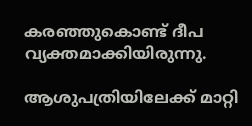കരഞ്ഞുകൊണ്ട് ദീപ വ്യക്തമാക്കിയിരുന്നു.

ആശുപത്രിയിലേക്ക് മാറ്റി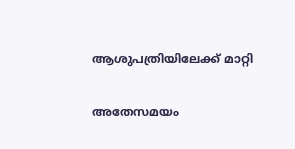ആശുപത്രിയിലേക്ക് മാറ്റി

അതേസമയം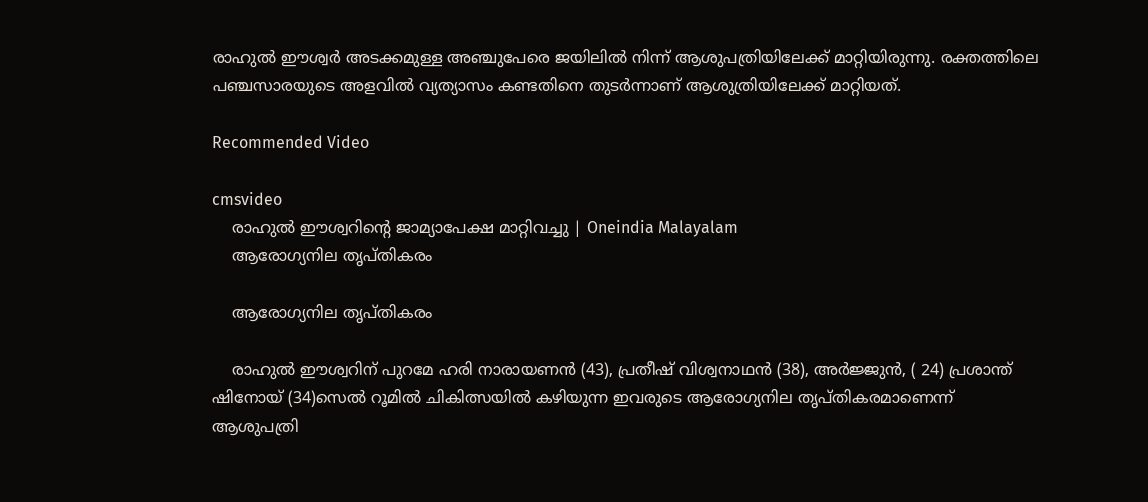രാഹുല്‍ ഈശ്വര്‍ അടക്കമുള്ള അഞ്ചുപേരെ ജയിലില്‍ നിന്ന് ആശുപത്രിയിലേക്ക് മാറ്റിയിരുന്നു. രക്തത്തിലെ പഞ്ചസാരയുടെ അളവില്‍ വ്യത്യാസം കണ്ടതിനെ തുടര്‍ന്നാണ് ആശുത്രിയിലേക്ക് മാറ്റിയത്.

Recommended Video

cmsvideo
    രാഹുല്‍ ഈശ്വറിന്റെ ജാമ്യാപേക്ഷ മാറ്റിവച്ചു | Oneindia Malayalam
    ആരോഗ്യനില തൃപ്തികരം

    ആരോഗ്യനില തൃപ്തികരം

    രാഹുല്‍ ഈശ്വറിന് പുറമേ ഹരി നാരായണന്‍ (43), പ്രതീഷ് വിശ്വനാഥന്‍ (38), അര്‍ജ്ജുന്‍, ( 24) പ്രശാന്ത് ഷിനോയ് (34)സെല്‍ റൂമില്‍ ചികിത്സയില്‍ കഴിയുന്ന ഇവരുടെ ആരോഗ്യനില തൃപ്തികരമാണെന്ന് ആശുപത്രി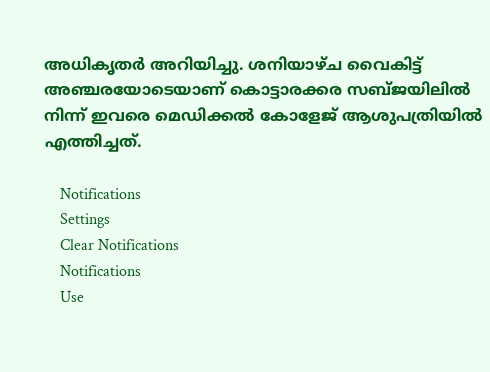അധികൃതര്‍ അറിയിച്ചു. ശനിയാഴ്ച വൈകിട്ട് അഞ്ചരയോടെയാണ് കൊട്ടാരക്കര സബ്ജയിലില്‍ നിന്ന് ഇവരെ മെഡിക്കല്‍ കോളേജ് ആശുപത്രിയില്‍ എത്തിച്ചത്.

    Notifications
    Settings
    Clear Notifications
    Notifications
    Use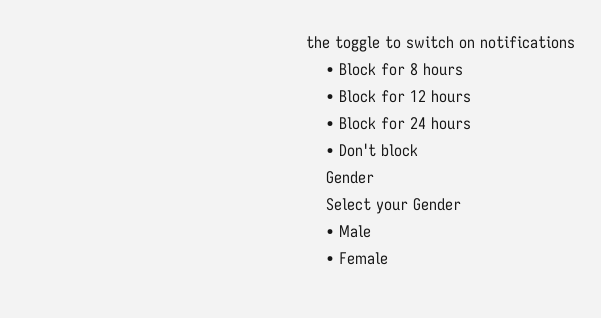the toggle to switch on notifications
    • Block for 8 hours
    • Block for 12 hours
    • Block for 24 hours
    • Don't block
    Gender
    Select your Gender
    • Male
    • Female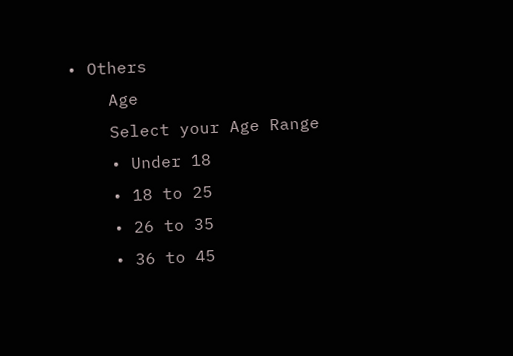• Others
    Age
    Select your Age Range
    • Under 18
    • 18 to 25
    • 26 to 35
    • 36 to 45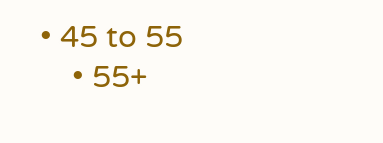• 45 to 55
    • 55+